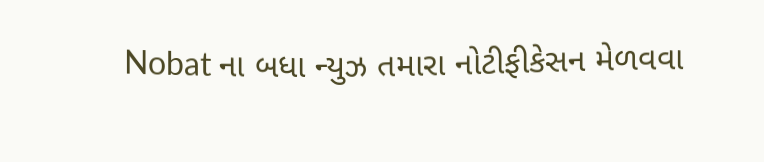Nobat ના બધા ન્યુઝ તમારા નોટીફીકેસન મેળવવા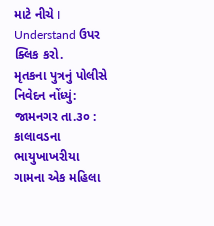માટે નીચે I Understand ઉપર ક્લિક કરો.
મૃતકના પુત્રનું પોલીસે નિવેદન નોંધ્યું:
જામનગર તા.૩૦ : કાલાવડના ભાયુખાખરીયા ગામના એક મહિલા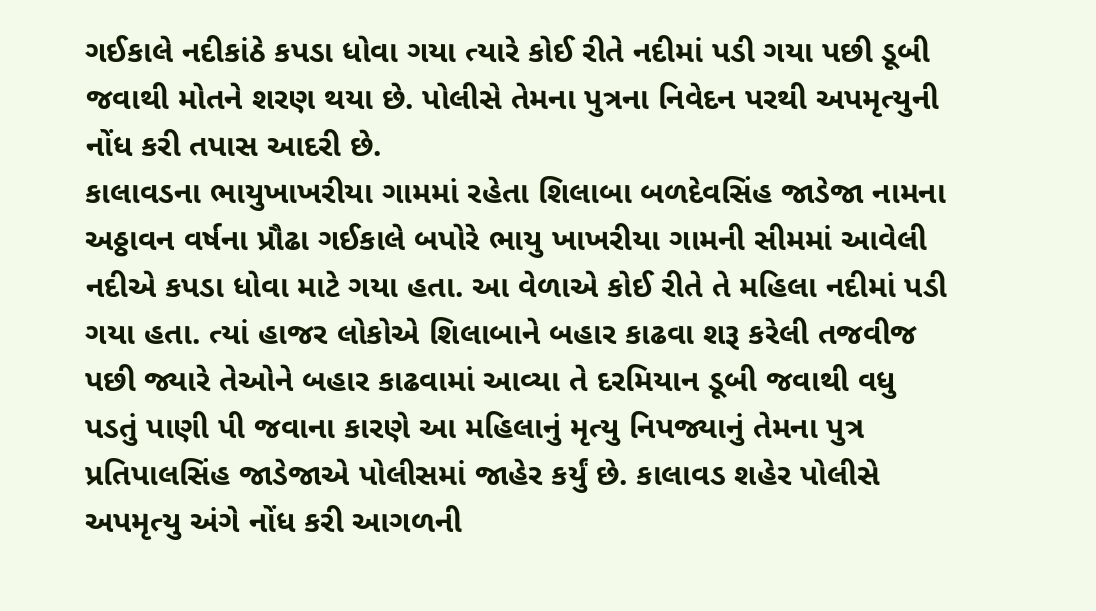ગઈકાલે નદીકાંઠે કપડા ધોવા ગયા ત્યારે કોઈ રીતે નદીમાં પડી ગયા પછી ડૂબી જવાથી મોતને શરણ થયા છે. પોલીસે તેમના પુત્રના નિવેદન પરથી અપમૃત્યુની નોંધ કરી તપાસ આદરી છે.
કાલાવડના ભાયુખાખરીયા ગામમાં રહેતા શિલાબા બળદેવસિંહ જાડેજા નામના અઠ્ઠાવન વર્ષના પ્રૌઢા ગઈકાલે બપોરે ભાયુ ખાખરીયા ગામની સીમમાં આવેલી નદીએ કપડા ધોવા માટે ગયા હતા. આ વેળાએ કોઈ રીતે તે મહિલા નદીમાં પડી ગયા હતા. ત્યાં હાજર લોકોએ શિલાબાને બહાર કાઢવા શરૂ કરેલી તજવીજ પછી જ્યારે તેઓને બહાર કાઢવામાં આવ્યા તે દરમિયાન ડૂબી જવાથી વધુ પડતું પાણી પી જવાના કારણે આ મહિલાનું મૃત્યુ નિપજ્યાનું તેમના પુત્ર પ્રતિપાલસિંહ જાડેજાએ પોલીસમાં જાહેર કર્યું છે. કાલાવડ શહેર પોલીસે અપમૃત્યુ અંગે નોંધ કરી આગળની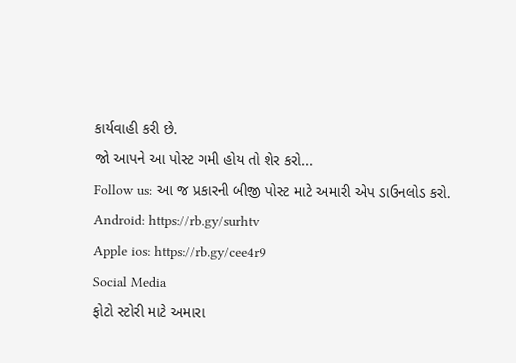કાર્યવાહી કરી છે.
જો આપને આ પોસ્ટ ગમી હોય તો શેર કરો...
Follow us: આ જ પ્રકારની બીજી પોસ્ટ માટે અમારી એપ ડાઉનલોડ કરો.
Android: https://rb.gy/surhtv
Apple ios: https://rb.gy/cee4r9
Social Media
ફોટો સ્ટોરી માટે અમારા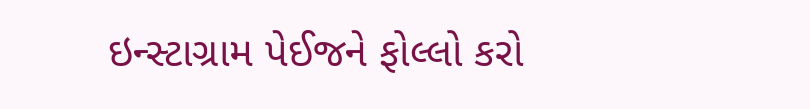ઇન્સ્ટાગ્રામ પેઈજને ફોલ્લો કરો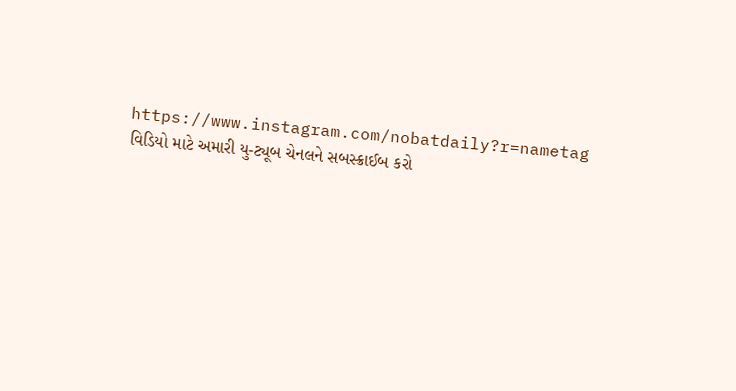https://www.instagram.com/nobatdaily?r=nametag
વિડિયો માટે અમારી યુ-ટ્યૂબ ચેનલને સબસ્ક્રાઈબ કરો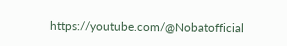https://youtube.com/@Nobatofficial